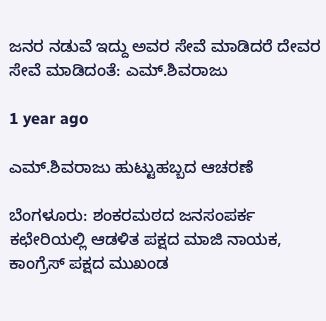ಜನರ ನಡುವೆ ಇದ್ದು ಅವರ ಸೇವೆ ಮಾಡಿದರೆ ದೇವರ ಸೇವೆ ಮಾಡಿದಂತೆ: ಎಮ್.ಶಿವರಾಜು

1 year ago

ಎಮ್.ಶಿವರಾಜು ಹುಟ್ಟುಹಬ್ಬದ ಆಚರಣೆ

ಬೆಂಗಳೂರು: ಶಂಕರಮಠದ ಜನಸಂಪರ್ಕ ಕಛೇರಿಯಲ್ಲಿ ಆಡಳಿತ ಪಕ್ಷದ ಮಾಜಿ ನಾಯಕ, ಕಾಂಗ್ರೆಸ್ ಪಕ್ಷದ ಮುಖಂಡ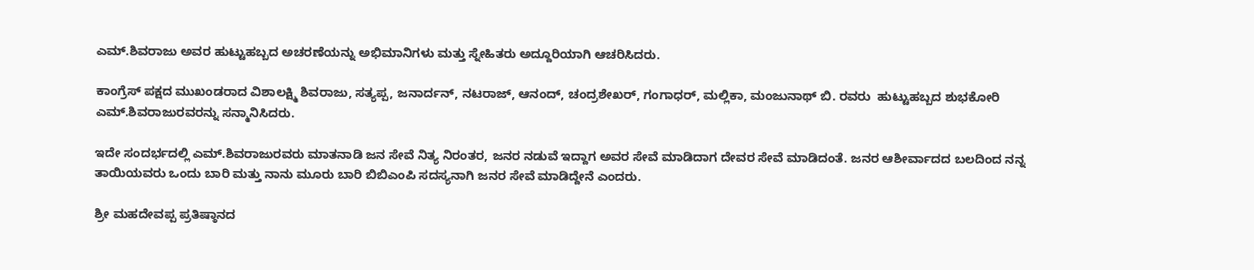ಎಮ್.ಶಿವರಾಜು ಅವರ ಹುಟ್ಟುಹಬ್ಬದ ಅಚರಣೆಯನ್ನು ಅಭಿಮಾನಿಗಳು ಮತ್ತು ಸ್ನೇಹಿತರು ಅದ್ದೂರಿಯಾಗಿ ಆಚರಿಸಿದರು.

ಕಾಂಗ್ರೆಸ್ ಪಕ್ಷದ ಮುಖಂಡರಾದ ವಿಶಾಲಕ್ಷ್ಮಿ ಶಿವರಾಜು, ಸತ್ಯಪ್ಪ, ಜನಾರ್ದನ್, ನಟರಾಜ್, ಆನಂದ್, ಚಂದ್ರಶೇಖರ್, ಗಂಗಾಧರ್, ಮಲ್ಲಿಕಾ, ಮಂಜುನಾಥ್ ಬಿ. ರವರು  ಹುಟ್ಟುಹಬ್ಬದ ಶುಭಕೋರಿ ಎಮ್.ಶಿವರಾಜುರವರನ್ನು ಸನ್ಮಾನಿಸಿದರು.

ಇದೇ ಸಂದರ್ಭದಲ್ಲಿ ಎಮ್.ಶಿವರಾಜುರವರು ಮಾತನಾಡಿ ಜನ ಸೇವೆ ನಿತ್ಯ ನಿರಂತರ, ಜನರ ನಡುವೆ ಇದ್ದಾಗ ಅವರ ಸೇವೆ ಮಾಡಿದಾಗ ದೇವರ ಸೇವೆ ಮಾಡಿದಂತೆ. ಜನರ ಆಶೀರ್ವಾದದ ಬಲದಿಂದ ನನ್ನ ತಾಯಿಯವರು ಒಂದು ಬಾರಿ ಮತ್ತು ನಾನು ಮೂರು ಬಾರಿ ಬಿಬಿಎಂಪಿ ಸದಸ್ಯನಾಗಿ ಜನರ ಸೇವೆ ಮಾಡಿದ್ದೇನೆ ಎಂದರು.

ಶ್ರೀ ಮಹದೇವಪ್ಪ ಪ್ರತಿಷ್ಠಾನದ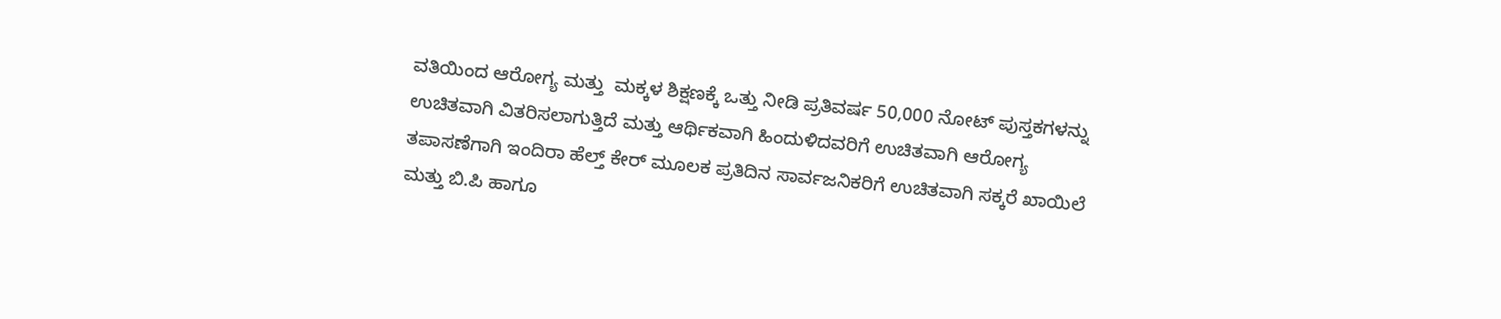ವತಿಯಿಂದ ಆರೋಗ್ಯ ಮತ್ತು  ಮಕ್ಕಳ ಶಿಕ್ಷಣಕ್ಕೆ ಒತ್ತು ನೀಡಿ ಪ್ರತಿವರ್ಷ 50,000 ನೋಟ್ ಪುಸ್ತಕಗಳನ್ನು ಉಚಿತವಾಗಿ ವಿತರಿಸಲಾಗುತ್ತಿದೆ ಮತ್ತು ಆರ್ಥಿಕವಾಗಿ ಹಿಂದುಳಿದವರಿಗೆ ಉಚಿತವಾಗಿ ಆರೋಗ್ಯ ತಪಾಸಣೆಗಾಗಿ ಇಂದಿರಾ ಹೆಲ್ತ್ ಕೇರ್ ಮೂಲಕ ಪ್ರತಿದಿನ ಸಾರ್ವಜನಿಕರಿಗೆ ಉಚಿತವಾಗಿ ಸಕ್ಕರೆ ಖಾಯಿಲೆ ಮತ್ತು ಬಿ.ಪಿ ಹಾಗೂ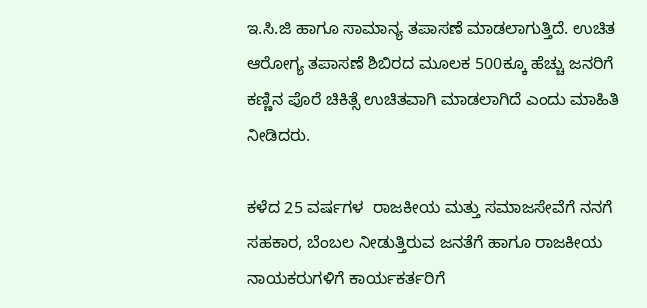ಇ.ಸಿ.ಜಿ ಹಾಗೂ ಸಾಮಾನ್ಯ ತಪಾಸಣೆ ಮಾಡಲಾಗುತ್ತಿದೆ. ಉಚಿತ ಆರೋಗ್ಯ ತಪಾಸಣೆ ಶಿಬಿರದ ಮೂಲಕ 500ಕ್ಕೂ ಹೆಚ್ಚು ಜನರಿಗೆ ಕಣ್ಣಿನ ಪೊರೆ ಚಿಕಿತ್ಸೆ ಉಚಿತವಾಗಿ ಮಾಡಲಾಗಿದೆ ಎಂದು ಮಾಹಿತಿ ನೀಡಿದರು.

ಕಳೆದ 25 ವರ್ಷಗಳ  ರಾಜಕೀಯ ಮತ್ತು ಸಮಾಜಸೇವೆಗೆ ನನಗೆ ಸಹಕಾರ, ಬೆಂಬಲ ನೀಡುತ್ತಿರುವ ಜನತೆಗೆ ಹಾಗೂ ರಾಜಕೀಯ ನಾಯಕರುಗಳಿಗೆ ಕಾರ್ಯಕರ್ತರಿಗೆ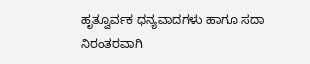ಹೃತ್ವೂರ್ವಕ ಧನ್ಯವಾದಗಳು ಹಾಗೂ ಸದಾ ನಿರಂತರವಾಗಿ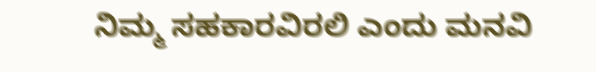ನಿಮ್ಮ ಸಹಕಾರವಿರಲಿ ಎಂದು ಮನವಿ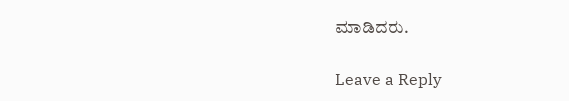ಮಾಡಿದರು.

Leave a Reply